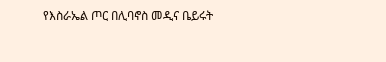የእስራኤል ጦር በሊባኖስ መዲና ቤይሩት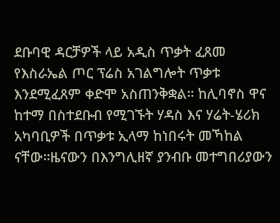ደቡባዊ ዳርቻዎች ላይ አዲስ ጥቃት ፈጸመ የእስራኤል ጦር ፕሬስ አገልግሎት ጥቃቱ እንደሚፈጸም ቀድሞ አስጠንቅቋል። ከሊባኖስ ዋና ከተማ በስተደቡብ የሚገኙት ሃዳስ እና ሃሬት-ሄሪክ አካባቢዎች በጥቃቱ ኢላማ ከነበሩት መኻከል ናቸው።ዜናውን በእንግሊዘኛ ያንብቡ መተግበሪያውን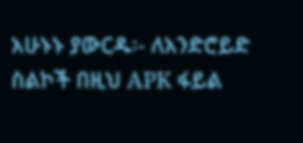አሁኑኑ ያውርዱ፡- ለአንድሮይድ ስልኮች በዚህ APK ፋይል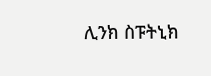ሊንክ ስፑትኒክ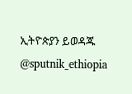ኢትዮጵያን ይወዳጁ @sputnik_ethiopia